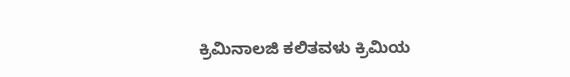ಕ್ರಿಮಿನಾಲಜಿ ಕಲಿತವಳು ಕ್ರಿಮಿಯ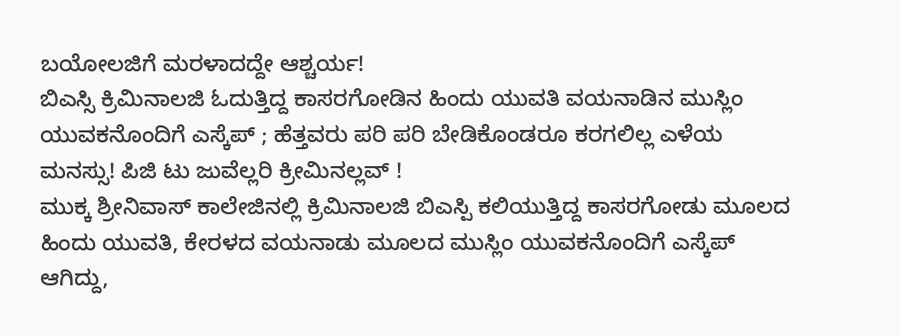ಬಯೋಲಜಿಗೆ ಮರಳಾದದ್ದೇ ಆಶ್ಚರ್ಯ!
ಬಿಎಸ್ಸಿ ಕ್ರಿಮಿನಾಲಜಿ ಓದುತ್ತಿದ್ದ ಕಾಸರಗೋಡಿನ ಹಿಂದು ಯುವತಿ ವಯನಾಡಿನ ಮುಸ್ಲಿಂ ಯುವಕನೊಂದಿಗೆ ಎಸ್ಕೆಪ್ ; ಹೆತ್ತವರು ಪರಿ ಪರಿ ಬೇಡಿಕೊಂಡರೂ ಕರಗಲಿಲ್ಲ ಎಳೆಯ ಮನಸ್ಸು! ಪಿಜಿ ಟು ಜುವೆಲ್ಲರಿ ಕ್ರೀಮಿನಲ್ಲವ್ !
ಮುಕ್ಕ ಶ್ರೀನಿವಾಸ್ ಕಾಲೇಜಿನಲ್ಲಿ ಕ್ರಿಮಿನಾಲಜಿ ಬಿಎಸ್ಪಿ ಕಲಿಯುತ್ತಿದ್ದ ಕಾಸರಗೋಡು ಮೂಲದ ಹಿಂದು ಯುವತಿ, ಕೇರಳದ ವಯನಾಡು ಮೂಲದ ಮುಸ್ಲಿಂ ಯುವಕನೊಂದಿಗೆ ಎಸ್ಕೆಪ್ ಆಗಿದ್ದು,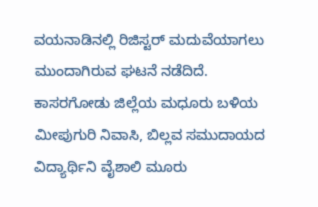ವಯನಾಡಿನಲ್ಲಿ ರಿಜಿಸ್ಟರ್ ಮದುವೆಯಾಗಲು ಮುಂದಾಗಿರುವ ಘಟನೆ ನಡೆದಿದೆ.
ಕಾಸರಗೋಡು ಜಿಲ್ಲೆಯ ಮಧೂರು ಬಳಿಯ ಮೀಪುಗುರಿ ನಿವಾಸಿ, ಬಿಲ್ಲವ ಸಮುದಾಯದ ವಿದ್ಯಾರ್ಥಿನಿ ವೈಶಾಲಿ ಮೂರು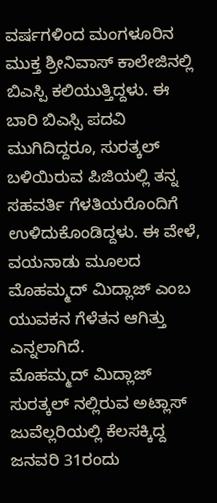ವರ್ಷಗಳಿಂದ ಮಂಗಳೂರಿನ ಮುಕ್ತ ಶ್ರೀನಿವಾಸ್ ಕಾಲೇಜಿನಲ್ಲಿ ಬಿಎಸ್ಪಿ ಕಲಿಯುತ್ತಿದ್ದಳು. ಈ ಬಾರಿ ಬಿಎಸ್ಸಿ ಪದವಿ ಮುಗಿದಿದ್ದರೂ, ಸುರತ್ಕಲ್ ಬಳಿಯಿರುವ ಪಿಜಿಯಲ್ಲಿ ತನ್ನ ಸಹವರ್ತಿ ಗೆಳತಿಯರೊಂದಿಗೆ ಉಳಿದುಕೊಂಡಿದ್ದಳು. ಈ ವೇಳೆ, ವಯನಾಡು ಮೂಲದ ಮೊಹಮ್ಮದ್ ಮಿದ್ಲಾಜ್ ಎಂಬ ಯುವಕನ ಗೆಳೆತನ ಆಗಿತ್ತು ಎನ್ನಲಾಗಿದೆ.
ಮೊಹಮ್ಮದ್ ಮಿದ್ಲಾಜ್ ಸುರತ್ಕಲ್ ನಲ್ಲಿರುವ ಅಟ್ಲಾಸ್ ಜುವೆಲ್ಲರಿಯಲ್ಲಿ ಕೆಲಸಕ್ಕಿದ್ದ ಜನವರಿ 31ರಂದು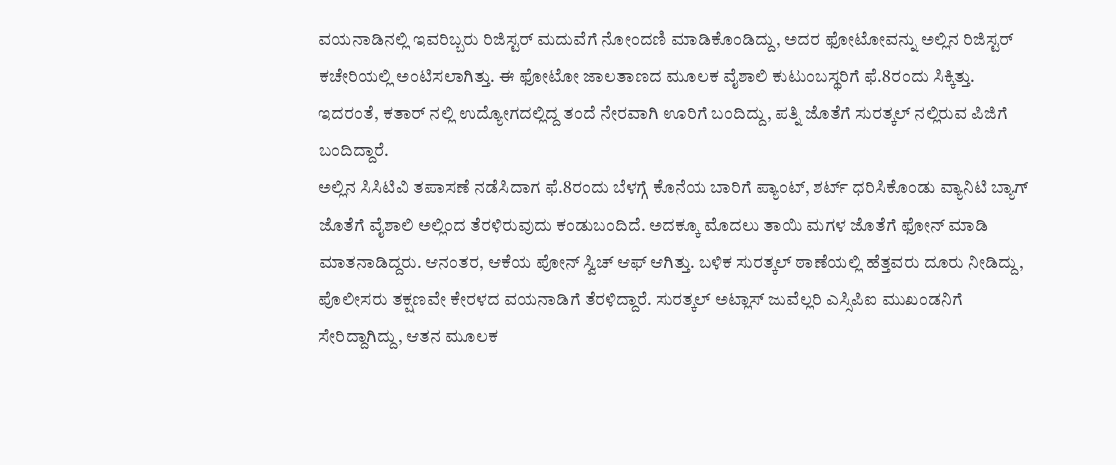ವಯನಾಡಿನಲ್ಲಿ ಇವರಿಬ್ಬರು ರಿಜಿಸ್ಟರ್ ಮದುವೆಗೆ ನೋಂದಣಿ ಮಾಡಿಕೊಂಡಿದ್ದು, ಅದರ ಫೋಟೋವನ್ನು ಅಲ್ಲಿನ ರಿಜಿಸ್ಟರ್ ಕಚೇರಿಯಲ್ಲಿ ಅಂಟಿಸಲಾಗಿತ್ತು. ಈ ಫೋಟೋ ಜಾಲತಾಣದ ಮೂಲಕ ವೈಶಾಲಿ ಕುಟುಂಬಸ್ಥರಿಗೆ ಫೆ.8ರಂದು ಸಿಕ್ಕಿತ್ತು. ಇದರಂತೆ, ಕತಾರ್ ನಲ್ಲಿ ಉದ್ಯೋಗದಲ್ಲಿದ್ದ ತಂದೆ ನೇರವಾಗಿ ಊರಿಗೆ ಬಂದಿದ್ದು, ಪತ್ನಿ ಜೊತೆಗೆ ಸುರತ್ಕಲ್ ನಲ್ಲಿರುವ ಪಿಜಿಗೆ ಬಂದಿದ್ದಾರೆ.
ಅಲ್ಲಿನ ಸಿಸಿಟಿವಿ ತಪಾಸಣೆ ನಡೆಸಿದಾಗ ಫೆ.8ರಂದು ಬೆಳಗ್ಗೆ ಕೊನೆಯ ಬಾರಿಗೆ ಪ್ಯಾಂಟ್, ಶರ್ಟ್ ಧರಿಸಿಕೊಂಡು ವ್ಯಾನಿಟಿ ಬ್ಯಾಗ್ ಜೊತೆಗೆ ವೈಶಾಲಿ ಅಲ್ಲಿಂದ ತೆರಳಿರುವುದು ಕಂಡುಬಂದಿದೆ. ಅದಕ್ಕೂ ಮೊದಲು ತಾಯಿ ಮಗಳ ಜೊತೆಗೆ ಫೋನ್ ಮಾಡಿ ಮಾತನಾಡಿದ್ದರು. ಆನಂತರ, ಆಕೆಯ ಪೋನ್ ಸ್ವಿಚ್ ಆಫ್ ಆಗಿತ್ತು. ಬಳಿಕ ಸುರತ್ಕಲ್ ಠಾಣೆಯಲ್ಲಿ ಹೆತ್ತವರು ದೂರು ನೀಡಿದ್ದು, ಪೊಲೀಸರು ತಕ್ಷಣವೇ ಕೇರಳದ ವಯನಾಡಿಗೆ ತೆರಳಿದ್ದಾರೆ. ಸುರತ್ಕಲ್ ಅಟ್ಲಾಸ್ ಜುವೆಲ್ಲರಿ ಎಸ್ಸಿಪಿಐ ಮುಖಂಡನಿಗೆ ಸೇರಿದ್ದಾಗಿದ್ದು, ಆತನ ಮೂಲಕ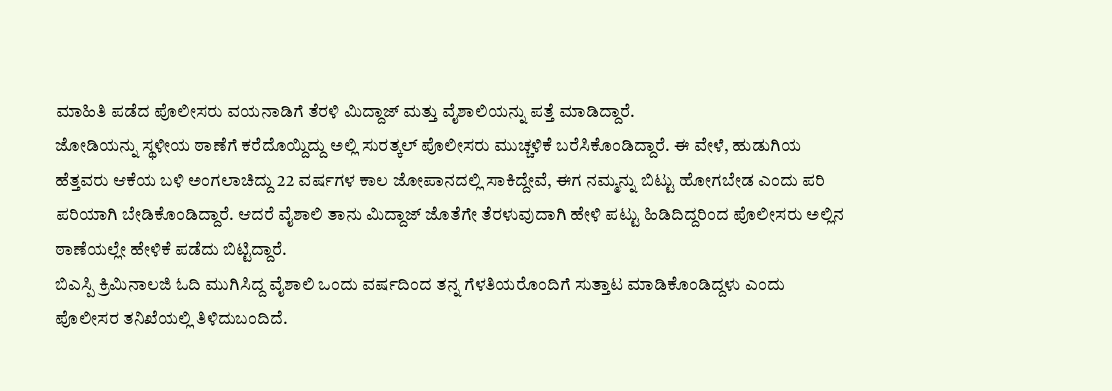ಮಾಹಿತಿ ಪಡೆದ ಪೊಲೀಸರು ವಯನಾಡಿಗೆ ತೆರಳಿ ಮಿದ್ದಾಜ್ ಮತ್ತು ವೈಶಾಲಿಯನ್ನು ಪತ್ತೆ ಮಾಡಿದ್ದಾರೆ.
ಜೋಡಿಯನ್ನು ಸ್ಥಳೀಯ ಠಾಣೆಗೆ ಕರೆದೊಯ್ದಿದ್ದು ಅಲ್ಲಿ ಸುರತ್ಕಲ್ ಪೊಲೀಸರು ಮುಚ್ಚಳಿಕೆ ಬರೆಸಿಕೊಂಡಿದ್ದಾರೆ. ಈ ವೇಳೆ, ಹುಡುಗಿಯ ಹೆತ್ತವರು ಆಕೆಯ ಬಳಿ ಅಂಗಲಾಚಿದ್ದು 22 ವರ್ಷಗಳ ಕಾಲ ಜೋಪಾನದಲ್ಲಿ ಸಾಕಿದ್ದೇವೆ, ಈಗ ನಮ್ಮನ್ನು ಬಿಟ್ಟು ಹೋಗಬೇಡ ಎಂದು ಪರಿ ಪರಿಯಾಗಿ ಬೇಡಿಕೊಂಡಿದ್ದಾರೆ. ಆದರೆ ವೈಶಾಲಿ ತಾನು ಮಿದ್ದಾಜ್ ಜೊತೆಗೇ ತೆರಳುವುದಾಗಿ ಹೇಳಿ ಪಟ್ಟು ಹಿಡಿದಿದ್ದರಿಂದ ಪೊಲೀಸರು ಅಲ್ಲಿನ ಠಾಣೆಯಲ್ಲೇ ಹೇಳಿಕೆ ಪಡೆದು ಬಿಟ್ಟಿದ್ದಾರೆ.
ಬಿಎಸ್ಪಿ ಕ್ರಿಮಿನಾಲಜಿ ಓದಿ ಮುಗಿಸಿದ್ದ ವೈಶಾಲಿ ಒಂದು ವರ್ಷದಿಂದ ತನ್ನ ಗೆಳತಿಯರೊಂದಿಗೆ ಸುತ್ತಾಟ ಮಾಡಿಕೊಂಡಿದ್ದಳು ಎಂದು ಪೊಲೀಸರ ತನಿಖೆಯಲ್ಲಿ ತಿಳಿದುಬಂದಿದೆ.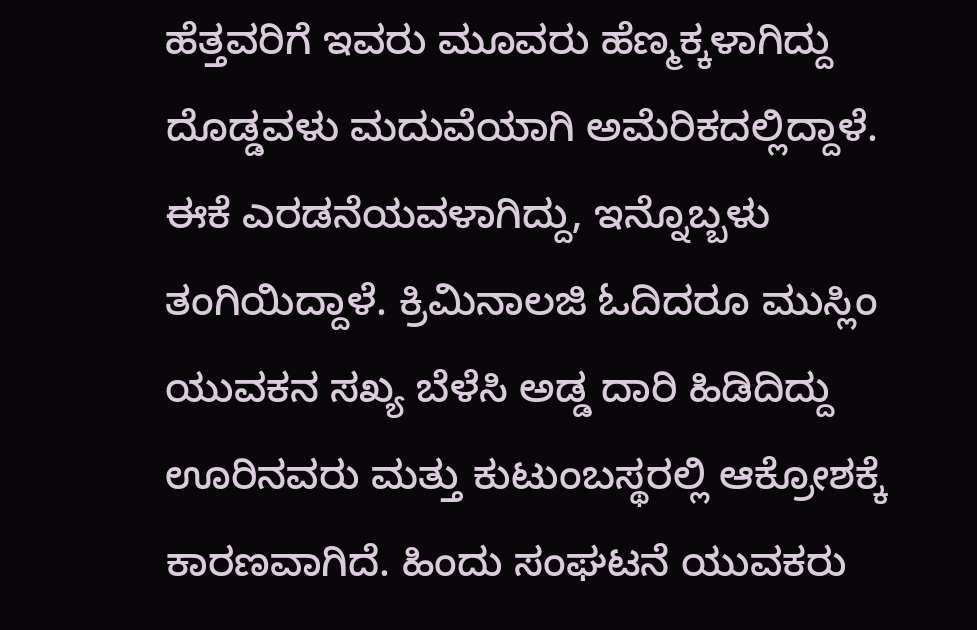ಹೆತ್ತವರಿಗೆ ಇವರು ಮೂವರು ಹೆಣ್ಮಕ್ಕಳಾಗಿದ್ದು ದೊಡ್ಡವಳು ಮದುವೆಯಾಗಿ ಅಮೆರಿಕದಲ್ಲಿದ್ದಾಳೆ. ಈಕೆ ಎರಡನೆಯವಳಾಗಿದ್ದು, ಇನ್ನೊಬ್ಬಳು ತಂಗಿಯಿದ್ದಾಳೆ. ಕ್ರಿಮಿನಾಲಜಿ ಓದಿದರೂ ಮುಸ್ಲಿಂ ಯುವಕನ ಸಖ್ಯ ಬೆಳೆಸಿ ಅಡ್ಡ ದಾರಿ ಹಿಡಿದಿದ್ದು ಊರಿನವರು ಮತ್ತು ಕುಟುಂಬಸ್ಥರಲ್ಲಿ ಆಕ್ರೋಶಕ್ಕೆ ಕಾರಣವಾಗಿದೆ. ಹಿಂದು ಸಂಘಟನೆ ಯುವಕರು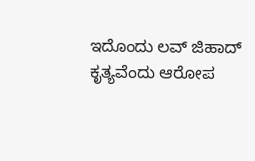ಇದೊಂದು ಲವ್ ಜಿಹಾದ್ ಕೃತ್ಯವೆಂದು ಆರೋಪ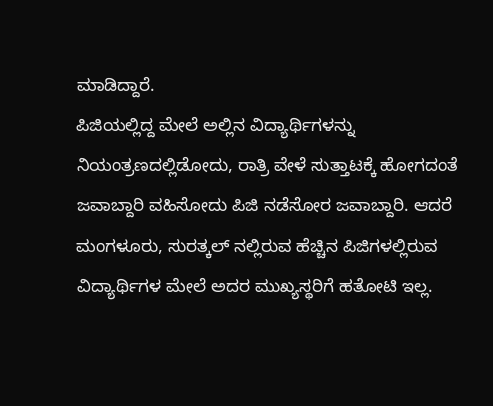ಮಾಡಿದ್ದಾರೆ.
ಪಿಜಿಯಲ್ಲಿದ್ದ ಮೇಲೆ ಅಲ್ಲಿನ ವಿದ್ಯಾರ್ಥಿಗಳನ್ನು ನಿಯಂತ್ರಣದಲ್ಲಿಡೋದು, ರಾತ್ರಿ ವೇಳೆ ಸುತ್ತಾಟಕ್ಕೆ ಹೋಗದಂತೆ ಜವಾಬ್ದಾರಿ ವಹಿಸೋದು ಪಿಜಿ ನಡೆಸೋರ ಜವಾಬ್ದಾರಿ. ಆದರೆ ಮಂಗಳೂರು, ಸುರತ್ಕಲ್ ನಲ್ಲಿರುವ ಹೆಚ್ಚಿನ ಪಿಜಿಗಳಲ್ಲಿರುವ ವಿದ್ಯಾರ್ಥಿಗಳ ಮೇಲೆ ಅದರ ಮುಖ್ಯಸ್ಥರಿಗೆ ಹತೋಟಿ ಇಲ್ಲ.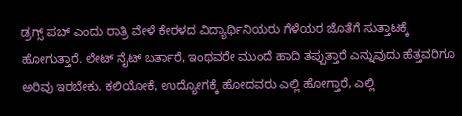ಡ್ರಗ್ಸ್ ಪಬ್ ಎಂದು ರಾತ್ರಿ ವೇಳೆ ಕೇರಳದ ವಿದ್ಯಾರ್ಥಿನಿಯರು ಗೆಳೆಯರ ಜೊತೆಗೆ ಸುತ್ತಾಟಕ್ಕೆ ಹೋಗುತ್ತಾರೆ. ಲೇಟ್ ನೈಟ್ ಬರ್ತಾರೆ, ಇಂಥವರೇ ಮುಂದೆ ಹಾದಿ ತಪ್ಪುತ್ತಾರೆ ಎನ್ನುವುದು ಹೆತ್ತವರಿಗೂ ಅರಿವು ಇರಬೇಕು. ಕಲಿಯೋಕೆ, ಉದ್ಯೋಗಕ್ಕೆ ಹೋದವರು ಎಲ್ಲಿ ಹೋಗ್ತಾರೆ, ಎಲ್ಲಿ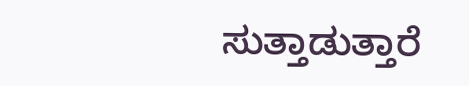ಸುತ್ತಾಡುತ್ತಾರೆ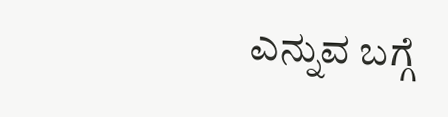ಎನ್ನುವ ಬಗ್ಗೆ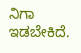ನಿಗಾ ಇಡಬೇಕಿದೆ.